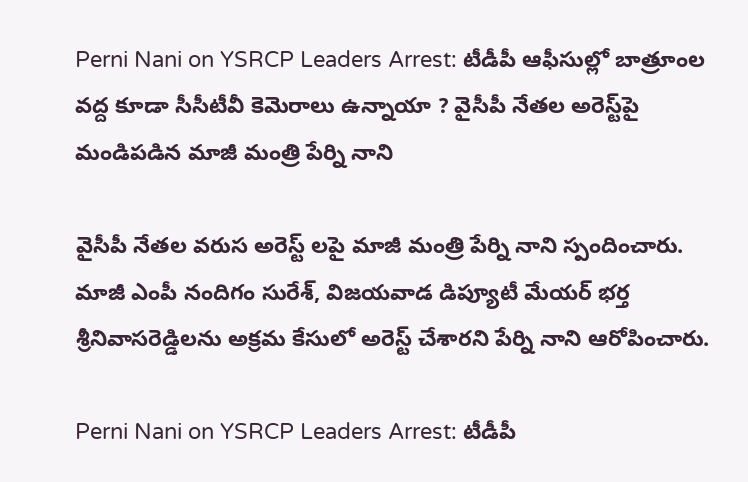Perni Nani on YSRCP Leaders Arrest: టీడీపీ ఆఫీసుల్లో బాత్రూంల వద్ద కూడా సీసీటీవీ కెమెరాలు ఉన్నాయా ? వైసీపీ నేతల అరెస్ట్‌పై మండిపడిన మాజీ మంత్రి పేర్ని నాని

వైసీపీ నేతల వరుస అరెస్ట్ లపై మాజీ మంత్రి పేర్ని నాని స్పందించారు. మాజీ ఎంపీ నందిగం సురేశ్, విజయవాడ డిప్యూటీ మేయర్ భర్త శ్రీనివాసరెడ్డిలను అక్రమ కేసులో అరెస్ట్ చేశారని పేర్ని నాని ఆరోపించారు.

Perni Nani on YSRCP Leaders Arrest: టీడీపీ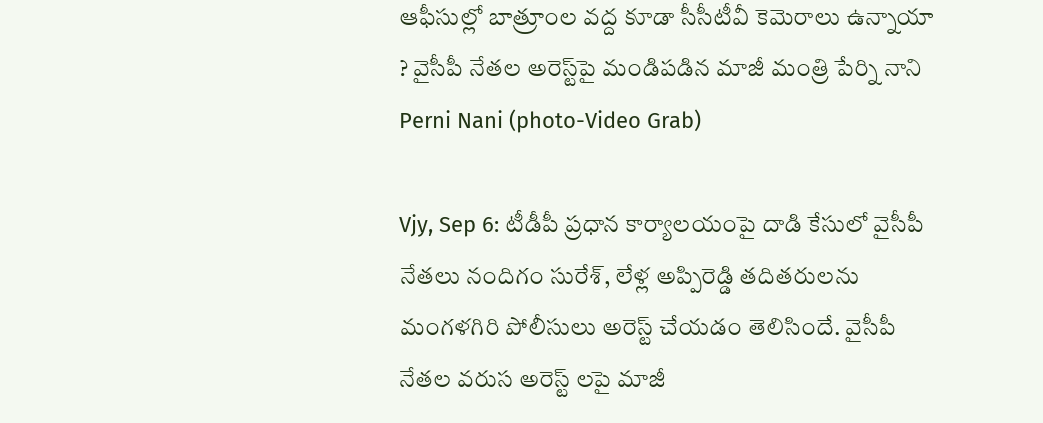ఆఫీసుల్లో బాత్రూంల వద్ద కూడా సీసీటీవీ కెమెరాలు ఉన్నాయా ? వైసీపీ నేతల అరెస్ట్‌పై మండిపడిన మాజీ మంత్రి పేర్ని నాని
Perni Nani (photo-Video Grab)

Vjy, Sep 6: టీడీపీ ప్రధాన కార్యాలయంపై దాడి కేసులో వైసీపీ నేతలు నందిగం సురేశ్, లేళ్ల అప్పిరెడ్డి తదితరులను మంగళగిరి పోలీసులు అరెస్ట్ చేయడం తెలిసిందే. వైసీపీ నేతల వరుస అరెస్ట్ లపై మాజీ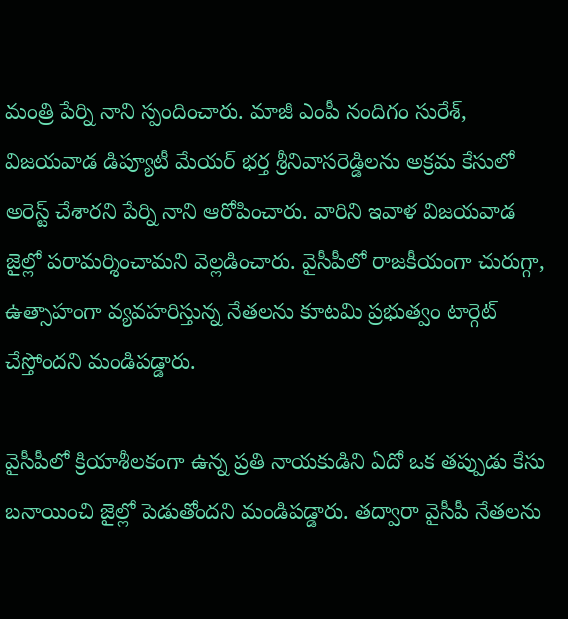మంత్రి పేర్ని నాని స్పందించారు. మాజీ ఎంపీ నందిగం సురేశ్, విజయవాడ డిప్యూటీ మేయర్ భర్త శ్రీనివాసరెడ్డిలను అక్రమ కేసులో అరెస్ట్ చేశారని పేర్ని నాని ఆరోపించారు. వారిని ఇవాళ విజయవాడ జైల్లో పరామర్శించామని వెల్లడించారు. వైసీపీలో రాజకీయంగా చురుగ్గా, ఉత్సాహంగా వ్యవహరిస్తున్న నేతలను కూటమి ప్రభుత్వం టార్గెట్ చేస్తోందని మండిపడ్డారు.

వైసీపీలో క్రియాశీలకంగా ఉన్న ప్రతి నాయకుడిని ఏదో ఒక తప్పుడు కేసు బనాయించి జైల్లో పెడుతోందని మండిపడ్డారు. తద్వారా వైసీపీ నేతలను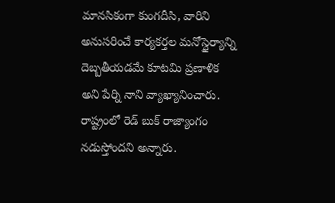మానసికంగా కుంగదీసి, వారిని అనుసరించే కార్యకర్తల మనోస్థైర్యాన్ని దెబ్బతీయడమే కూటమి ప్రణాళిక అని పేర్ని నాని వ్యాఖ్యానించారు. రాష్ట్రంలో రెడ్ బుక్ రాజ్యాంగం నడుస్తోందని అన్నారు.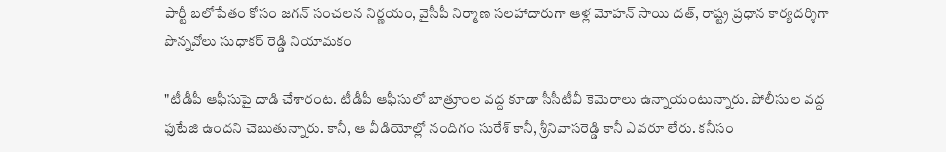పార్టీ బలోపేతం కోసం జగన్ సంచలన నిర్ణయం, వైసీపీ నిర్మాణ సలహాదారుగా ఆళ్ల మోహన్ సాయి దత్‌, రాష్ట్ర ప్రధాన కార్యదర్శిగా పొన్నవోలు సుధాకర్ రెడ్డి నియామకం

"టీడీపీ ఆఫీసుపై దాడి చేశారంట. టీడీపీ ఆఫీసులో బాత్రూంల వద్ద కూడా సీసీటీవీ కెమెరాలు ఉన్నాయంటున్నారు. పోలీసుల వద్ద ఫుటేజి ఉందని చెబుతున్నారు. కానీ, ఆ వీడియోల్లో నందిగం సురేశ్ కానీ, శ్రీనివాసరెడ్డి కానీ ఎవరూ లేరు. కనీసం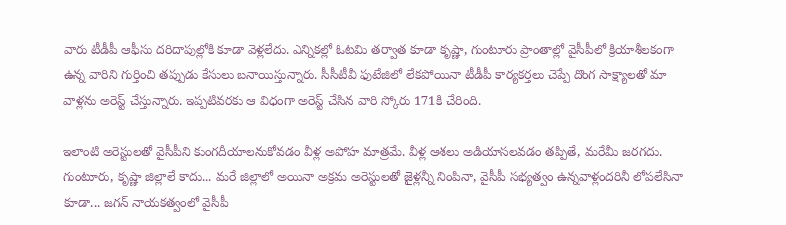వారు టీడీపీ ఆఫీసు దరిదాపుల్లోకి కూడా వెళ్లలేదు. ఎన్నికల్లో ఓటమి తర్వాత కూడా కృష్ణా, గుంటూరు ప్రాంతాల్లో వైసీపీలో క్రియాశీలకంగా ఉన్న వారిని గుర్తించి తప్పుడు కేసులు బనాయిస్తున్నారు. సీసీటీవీ ఫుటేజిలో లేకపోయినా టీడీపీ కార్యకర్తలు చెప్పే దొంగ సాక్ష్యాలతో మా వాళ్లను అరెస్ట్ చేస్తున్నారు. ఇప్పటివరకు ఆ విధంగా అరెస్ట్ చేసిన వారి స్కోరు 171కి చేరింది.

ఇలాంటి అరెస్టులతో వైసీపీని కుంగదీయాలనుకోవడం వీళ్ల అపోహ మాత్రమే. వీళ్ల ఆశలు అడియాసలవడం తప్పితే, మరేమీ జరగదు. గుంటూరు, కృష్ణా జిల్లాలే కాదు... మరే జిల్లాలో అయినా అక్రమ అరెస్టులతో జైళ్లన్నీ నింపినా, వైసీపీ సభ్యత్వం ఉన్నవాళ్లందరినీ లోపలేసినా కూడా... జగన్ నాయకత్వంలో వైసీపీ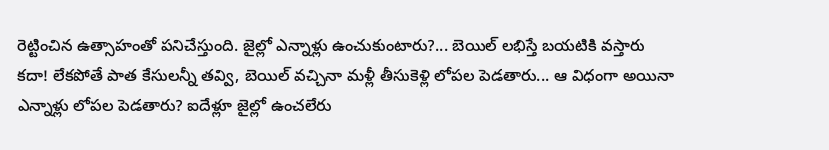రెట్టించిన ఉత్సాహంతో పనిచేస్తుంది. జైల్లో ఎన్నాళ్లు ఉంచుకుంటారు?... బెయిల్ లభిస్తే బయటికి వస్తారు కదా! లేకపోతే పాత కేసులన్నీ తవ్వి, బెయిల్ వచ్చినా మళ్లీ తీసుకెళ్లి లోపల పెడతారు... ఆ విధంగా అయినా ఎన్నాళ్లు లోపల పెడతారు? ఐదేళ్లూ జైల్లో ఉంచలేరు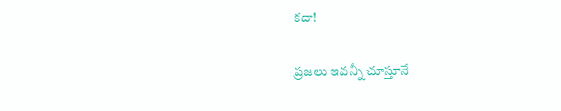కదా!

ప్రజలు ఇవన్నీ చూస్తూనే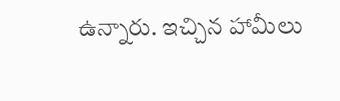ఉన్నారు. ఇచ్చిన హామీలు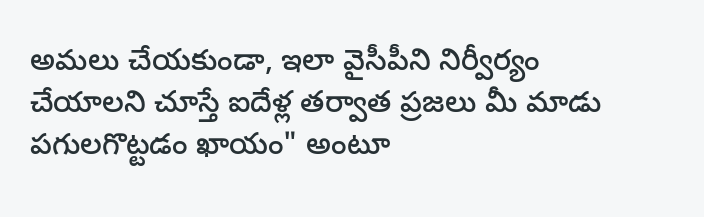అమలు చేయకుండా, ఇలా వైసీపీని నిర్వీర్యం చేయాలని చూస్తే ఐదేళ్ల తర్వాత ప్రజలు మీ మాడు పగులగొట్టడం ఖాయం" అంటూ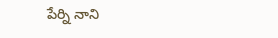పేర్ని నాని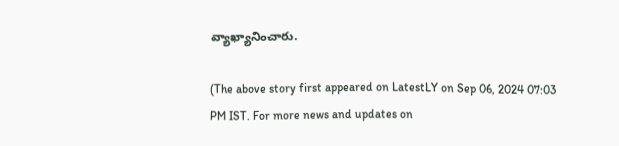వ్యాఖ్యానించారు.

(The above story first appeared on LatestLY on Sep 06, 2024 07:03 PM IST. For more news and updates on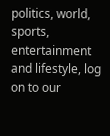politics, world, sports, entertainment and lifestyle, log on to our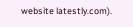website latestly.com).